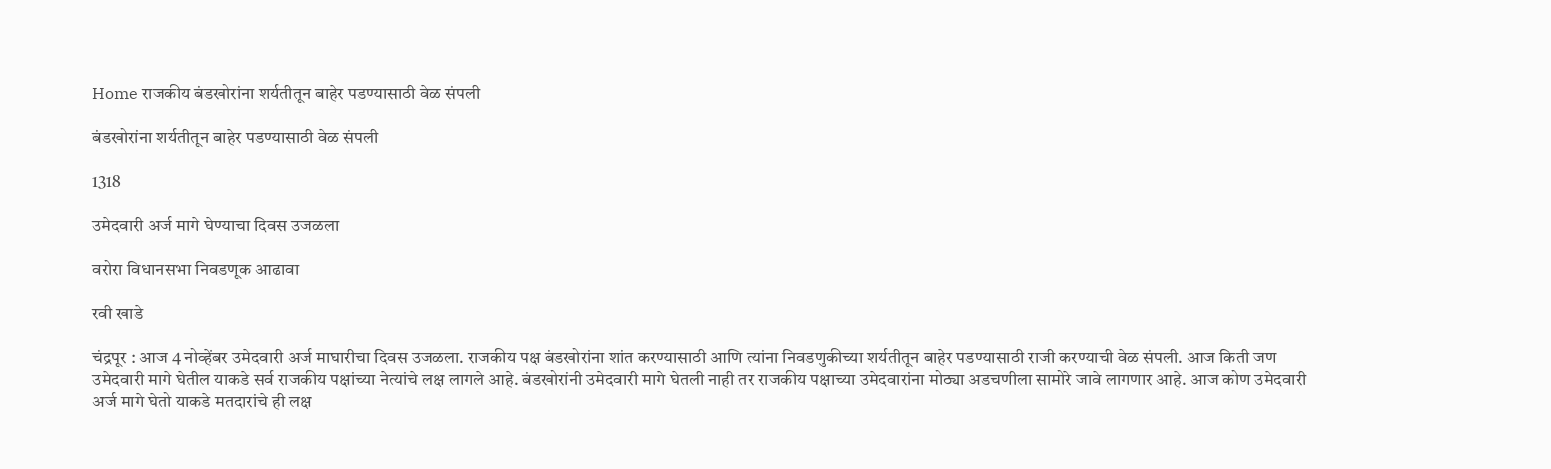Home राजकीय बंडखोरांना शर्यतीतून बाहेर पडण्यासाठी वेळ संपली

बंडखोरांना शर्यतीतून बाहेर पडण्यासाठी वेळ संपली

1318

उमेदवारी अर्ज मागे घेण्याचा दिवस उजळला

वरोरा विधानसभा निवडणूक आढावा

रवी खाडे

चंद्रपूर : आज 4 नोव्हेंबर उमेदवारी अर्ज माघारीचा दिवस उजळला. राजकीय पक्ष बंडखोरांना शांत करण्यासाठी आणि त्यांना निवडणुकीच्या शर्यतीतून बाहेर पडण्यासाठी राजी करण्याची वेळ संपली. आज किती जण उमेदवारी मागे घेतील याकडे सर्व राजकीय पक्षांच्या नेत्यांचे लक्ष लागले आहे. बंडखोरांनी उमेदवारी मागे घेतली नाही तर राजकीय पक्षाच्या उमेदवारांना मोठ्या अडचणीला सामोरे जावे लागणार आहे. आज कोण उमेदवारी अर्ज मागे घेतो याकडे मतदारांचे ही लक्ष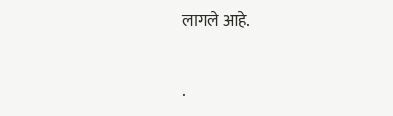लागले आहे.

.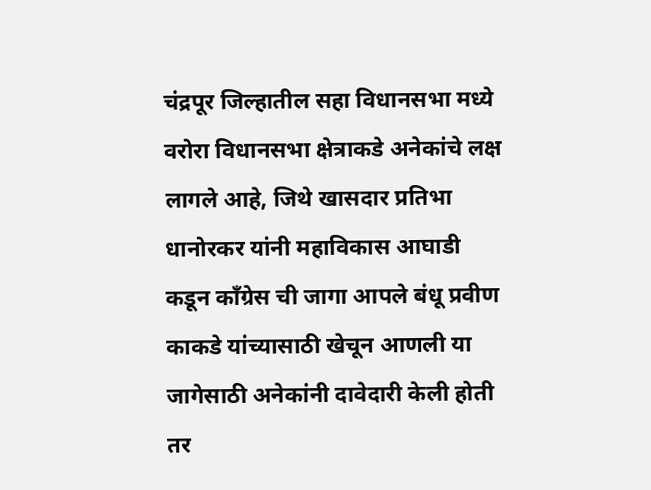चंद्रपूर जिल्हातील सहा विधानसभा मध्ये वरोरा विधानसभा क्षेत्राकडे अनेकांचे लक्ष लागले आहे, जिथे खासदार प्रतिभा धानोरकर यांनी महाविकास आघाडी कडून काँग्रेस ची जागा आपले बंधू प्रवीण काकडे यांच्यासाठी खेचून आणली या जागेसाठी अनेकांनी दावेदारी केली होती तर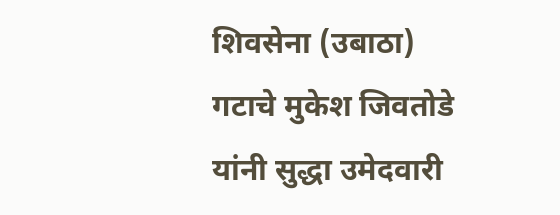शिवसेना (उबाठा) गटाचे मुकेश जिवतोडे यांनी सुद्धा उमेदवारी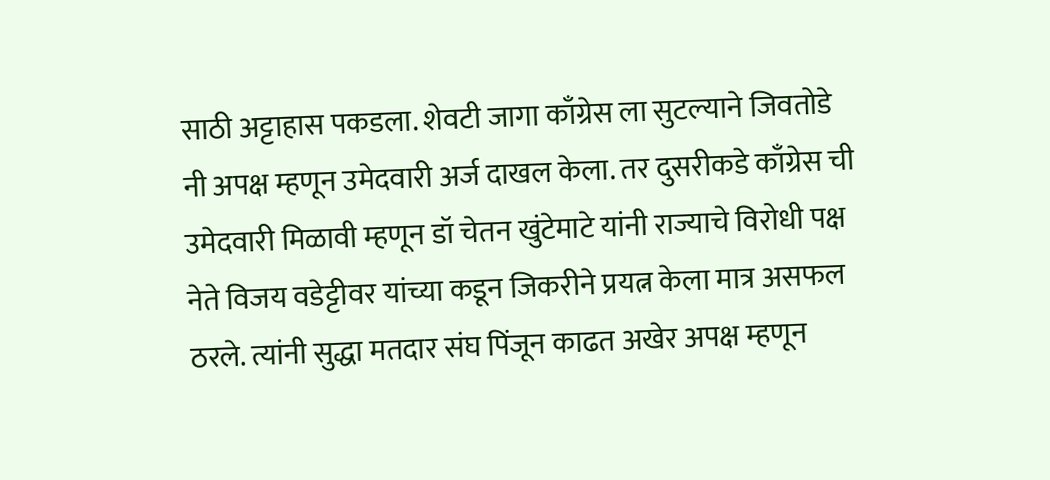साठी अट्टाहास पकडला. शेवटी जागा काँग्रेस ला सुटल्याने जिवतोडे नी अपक्ष म्हणून उमेदवारी अर्ज दाखल केला. तर दुसरीकडे काँग्रेस ची उमेदवारी मिळावी म्हणून डॉ चेतन खुंटेमाटे यांनी राज्याचे विरोधी पक्ष नेते विजय वडेट्टीवर यांच्या कडून जिकरीने प्रयत्न केला मात्र असफल ठरले. त्यांनी सुद्धा मतदार संघ पिंजून काढत अखेर अपक्ष म्हणून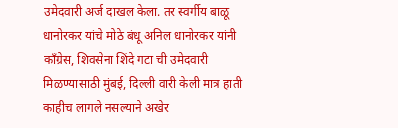उमेदवारी अर्ज दाखल केला. तर स्वर्गीय बाळू धानोरकर यांचे मोठे बंधू अनिल धानोरकर यांनी काँग्रेस, शिवसेना शिंदे गटा ची उमेदवारी मिळण्यासाठी मुंबई, दिल्ली वारी केली मात्र हाती काहीच लागले नसल्याने अखेर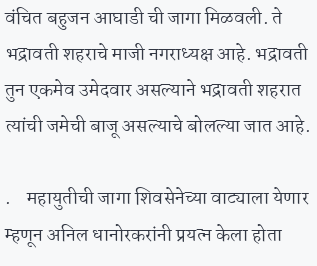वंचित बहुजन आघाडी ची जागा मिळवली. ते भद्रावती शहराचे माजी नगराध्यक्ष आहे. भद्रावती तुन एकमेव उमेदवार असल्याने भद्रावती शहरात त्यांची जमेची बाजू असल्याचे बोलल्या जात आहे.

.    महायुतीची जागा शिवसेनेच्या वाट्याला येणार म्हणून अनिल धानोरकरांनी प्रयत्न केला होता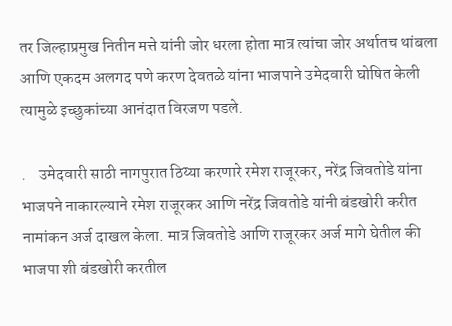तर जिल्हाप्रमुख नितीन मत्ते यांनी जोर धरला होता मात्र त्यांचा जोर अर्थातच थांबला आणि एकदम अलगद पणे करण देवतळे यांना भाजपाने उमेदवारी घोषित केली त्यामुळे इच्छुकांच्या आनंदात विरजण पडले.

.    उमेदवारी साठी नागपुरात ठिय्या करणारे रमेश राजूरकर, नरेंद्र जिवतोडे यांना भाजपने नाकारल्याने रमेश राजूरकर आणि नरेंद्र जिवतोडे यांनी बंडखोरी करीत नामांकन अर्ज दाखल केला. मात्र जिवतोडे आणि राजूरकर अर्ज मागे घेतील की भाजपा शी बंडखोरी करतील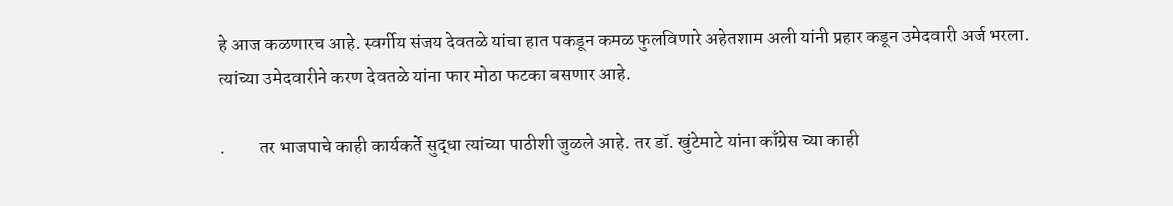हे आज कळणारच आहे. स्वर्गीय संजय देवतळे यांचा हात पकडून कमळ फुलविणारे अहेतशाम अली यांनी प्रहार कडून उमेदवारी अर्ज भरला. त्यांच्या उमेदवारीने करण देवतळे यांना फार मोठा फटका बसणार आहे.

.         तर भाजपाचे काही कार्यकर्ते सुद्धा त्यांच्या पाठीशी जुळले आहे. तर डॉ. खुंटेमाटे यांना काँग्रेस च्या काही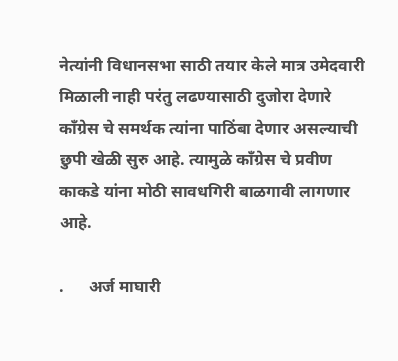नेत्यांनी विधानसभा साठी तयार केले मात्र उमेदवारी मिळाली नाही परंतु लढण्यासाठी दुजोरा देणारे काँग्रेस चे समर्थक त्यांना पाठिंबा देणार असल्याची छुपी खेळी सुरु आहे. त्यामुळे काँग्रेस चे प्रवीण काकडे यांना मोठी सावधगिरी बाळगावी लागणार आहे.

.      अर्ज माघारी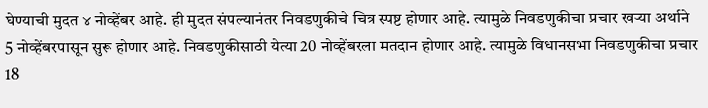घेण्याची मुदत ४ नोव्हेंबर आहे. ही मुदत संपल्यानंतर निवडणुकीचे चित्र स्पष्ट होणार आहे. त्यामुळे निवडणुकीचा प्रचार खऱ्या अर्थाने 5 नोव्हेंबरपासून सुरू होणार आहे. निवडणुकीसाठी येत्या 20 नोव्हेंबरला मतदान होणार आहे. त्यामुळे विधानसभा निवडणुकीचा प्रचार 18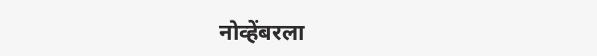नोव्हेंबरला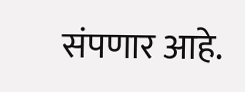संपणार आहे.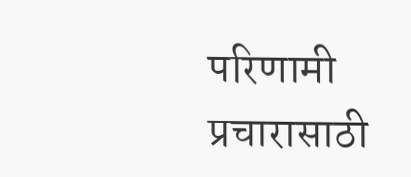परिणामी प्रचारासाठी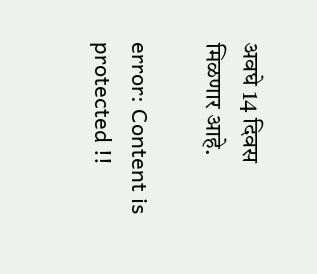अवघे 14 दिवस मिळणार आहे.

error: Content is protected !!